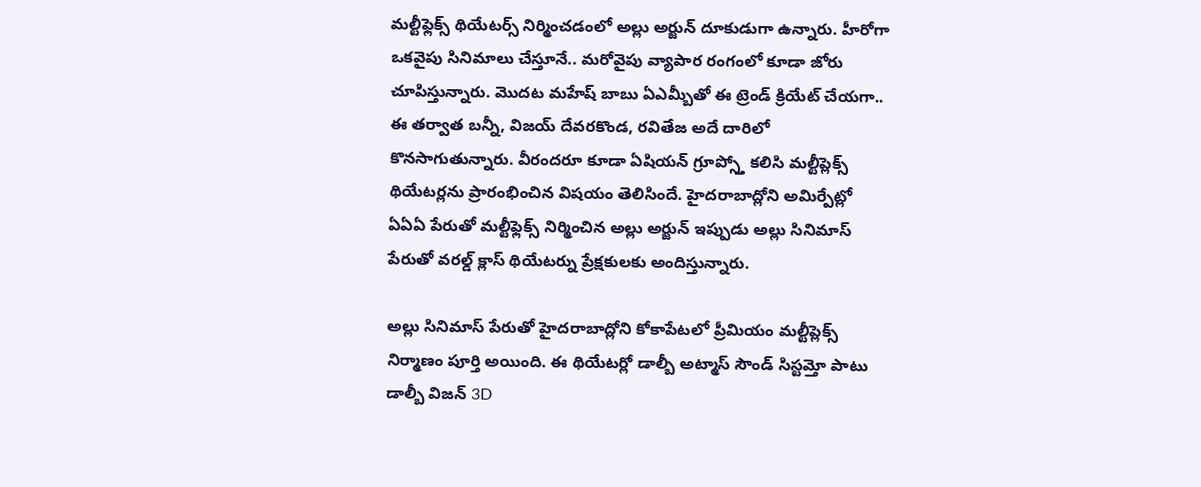మల్టీఫ్లెక్స్ థియేటర్స్ నిర్మించడంలో అల్లు అర్జున్ దూకుడుగా ఉన్నారు. హీరోగా ఒకవైపు సినిమాలు చేస్తూనే.. మరోవైపు వ్యాపార రంగంలో కూడా జోరు చూపిస్తున్నారు. మొదట మహేష్ బాబు ఏఎమ్బీతో ఈ ట్రెండ్ క్రియేట్ చేయగా.. ఈ తర్వాత బన్నీ, విజయ్ దేవరకొండ, రవితేజ అదే దారిలో కొనసాగుతున్నారు. వీరందరూ కూడా ఏషియన్ గ్రూప్స్తో కలిసి మల్టీప్లెక్స్ థియేటర్లను ప్రారంభించిన విషయం తెలిసిందే. హైదరాబాద్లోని అమిర్పేట్లో ఏఏఏ పేరుతో మల్టీఫ్లెక్స్ నిర్మించిన అల్లు అర్జున్ ఇప్పుడు అల్లు సినిమాస్ పేరుతో వరల్డ్ క్లాస్ థియేటర్ను ప్రేక్షకులకు అందిస్తున్నారు.

అల్లు సినిమాస్ పేరుతో హైదరాబాద్లోని కోకాపేటలో ప్రీమియం మల్టీప్లెక్స్ నిర్మాణం పూర్తి అయింది. ఈ థియేటర్లో డాల్బీ అట్మాస్ సౌండ్ సిస్టమ్తో పాటు డాల్బీ విజన్ 3D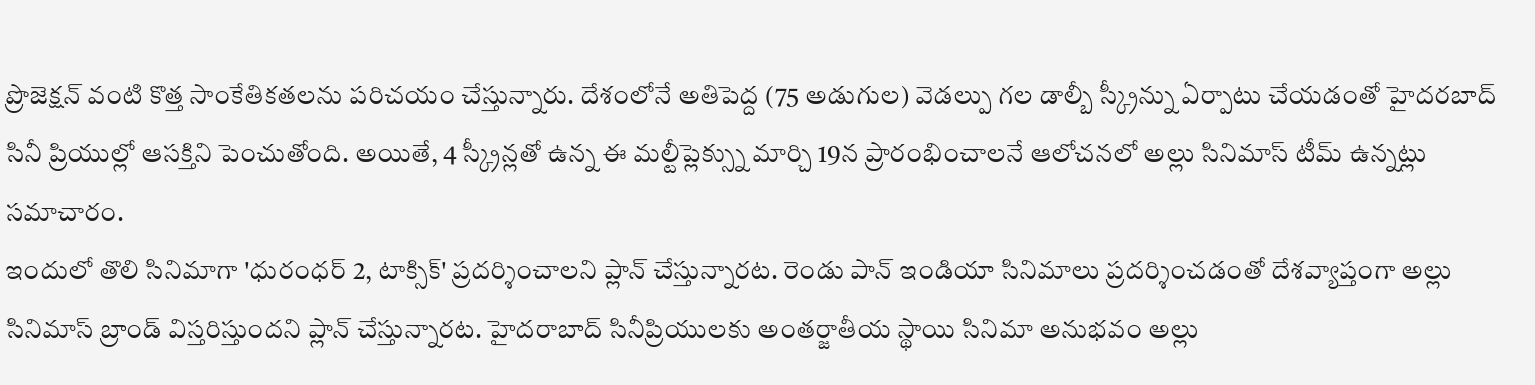ప్రొజెక్షన్ వంటి కొత్త సాంకేతికతలను పరిచయం చేస్తున్నారు. దేశంలోనే అతిపెద్ద (75 అడుగుల) వెడల్పు గల డాల్బీ స్క్రీన్ను ఏర్పాటు చేయడంతో హైదరబాద్ సినీ ప్రియుల్లో ఆసక్తిని పెంచుతోంది. అయితే, 4 స్క్రీన్లతో ఉన్న ఈ మల్టీప్లెక్స్ను మార్చి 19న ప్రారంభించాలనే ఆలోచనలో అల్లు సినిమాస్ టీమ్ ఉన్నట్లు సమాచారం.
ఇందులో తొలి సినిమాగా 'ధురంధర్ 2, టాక్సిక్' ప్రదర్శించాలని ప్లాన్ చేస్తున్నారట. రెండు పాన్ ఇండియా సినిమాలు ప్రదర్శించడంతో దేశవ్యాప్తంగా అల్లు సినిమాస్ బ్రాండ్ విస్తరిస్తుందని ప్లాన్ చేస్తున్నారట. హైదరాబాద్ సినీప్రియులకు అంతర్జాతీయ స్థాయి సినిమా అనుభవం అల్లు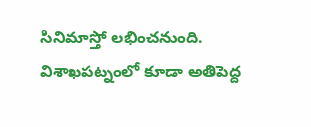సినిమాస్తో లభించనుంది. విశాఖపట్నంలో కూడా అతిపెద్ద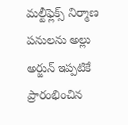మల్టీఫ్లెక్స్ నిర్మాణ పనులను అల్లు అర్జున్ ఇప్పటికే ప్రారంభించిన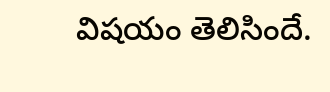విషయం తెలిసిందే.